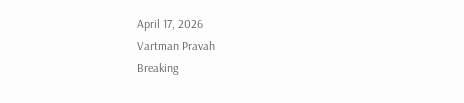April 17, 2026
Vartman Pravah
Breaking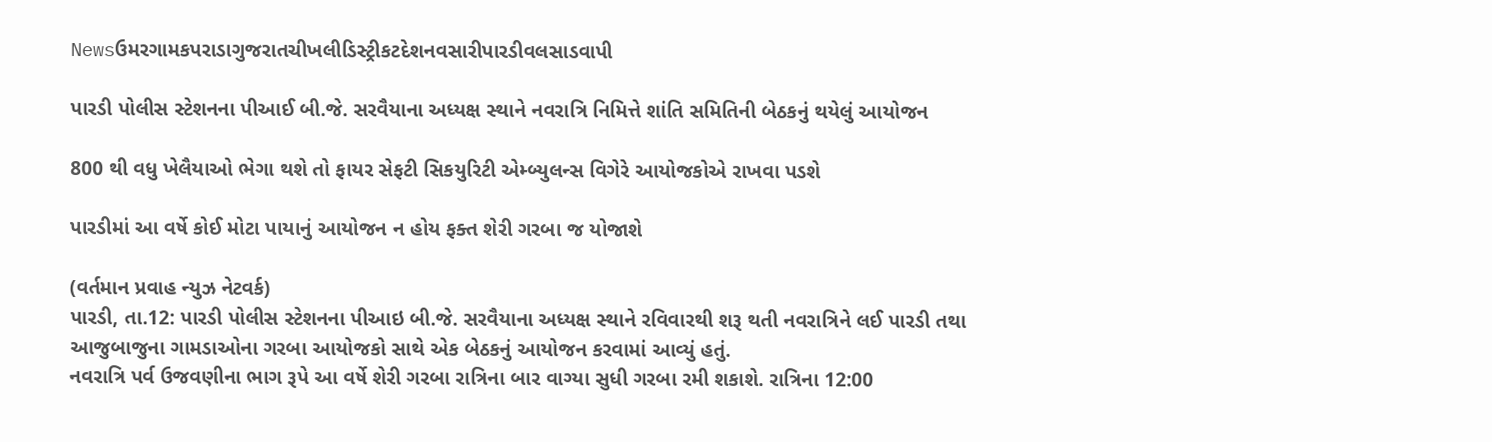Newsઉમરગામકપરાડાગુજરાતચીખલીડિસ્ટ્રીકટદેશનવસારીપારડીવલસાડવાપી

પારડી પોલીસ સ્‍ટેશનના પીઆઈ બી.જે. સરવૈયાના અધ્‍યક્ષ સ્‍થાને નવરાત્રિ નિમિત્તે શાંતિ સમિતિની બેઠકનું થયેલું આયોજન

800 થી વધુ ખેલૈયાઓ ભેગા થશે તો ફાયર સેફટી સિકયુરિટી એમ્‍બ્‍યુલન્‍સ વિગેરે આયોજકોએ રાખવા પડશે

પારડીમાં આ વર્ષે કોઈ મોટા પાયાનું આયોજન ન હોય ફક્‍ત શેરી ગરબા જ યોજાશે

(વર્તમાન પ્રવાહ ન્‍યુઝ નેટવર્ક)
પારડી, તા.12: પારડી પોલીસ સ્‍ટેશનના પીઆઇ બી.જે. સરવૈયાના અધ્‍યક્ષ સ્‍થાને રવિવારથી શરૂ થતી નવરાત્રિને લઈ પારડી તથા આજુબાજુના ગામડાઓના ગરબા આયોજકો સાથે એક બેઠકનું આયોજન કરવામાં આવ્‍યું હતું.
નવરાત્રિ પર્વ ઉજવણીના ભાગ રૂપે આ વર્ષે શેરી ગરબા રાત્રિના બાર વાગ્‍યા સુધી ગરબા રમી શકાશે. રાત્રિના 12:00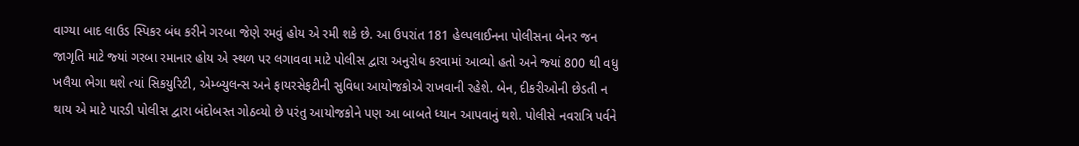વાગ્‍યા બાદ લાઉડ સ્‍પિકર બંધ કરીને ગરબા જેણે રમવું હોય એ રમી શકે છે. આ ઉપરાંત 181 હેલ્‍પલાઈનના પોલીસના બેનર જન જાગૃતિ માટે જ્‍યાં ગરબા રમાનાર હોય એ સ્‍થળ પર લગાવવા માટે પોલીસ દ્વારા અનુરોધ કરવામાં આવ્‍યો હતો અને જ્‍યાં 800 થી વધુ ખલૈયા ભેગા થશે ત્‍યાં સિકયુરિટી, એમ્‍બ્‍યુલન્‍સ અને ફાયરસેફટીની સુવિધા આયોજકોએ રાખવાની રહેશે. બેન, દીકરીઓની છેડતી ન થાય એ માટે પારડી પોલીસ દ્વારા બંદોબસ્‍ત ગોઠવ્‍યો છે પરંતુ આયોજકોને પણ આ બાબતે ધ્‍યાન આપવાનું થશે. પોલીસે નવરાત્રિ પર્વને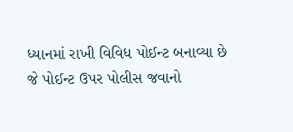ધ્‍યાનમાં રાખી વિવિધ પોઈન્‍ટ બનાવ્‍યા છે જે પોઈન્‍ટ ઉપર પોલીસ જવાનો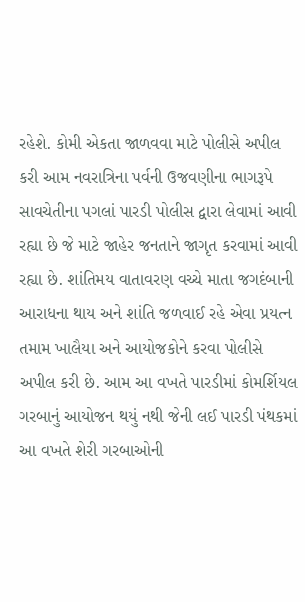રહેશે. કોમી એકતા જાળવવા માટે પોલીસે અપીલ કરી આમ નવરાત્રિના પર્વની ઉજવણીના ભાગરૂપે સાવચેતીના પગલાં પારડી પોલીસ દ્વારા લેવામાં આવી રહ્યા છે જે માટે જાહેર જનતાને જાગૃત કરવામાં આવી રહ્યા છે. શાંતિમય વાતાવરણ વચ્‍ચે માતા જગદંબાની આરાધના થાય અને શાંતિ જળવાઈ રહે એવા પ્રયત્‍ન તમામ ખાલૈયા અને આયોજકોને કરવા પોલીસે અપીલ કરી છે. આમ આ વખતે પારડીમાં કોમર્શિયલ ગરબાનું આયોજન થયું નથી જેની લઈ પારડી પંથકમાં આ વખતે શેરી ગરબાઓની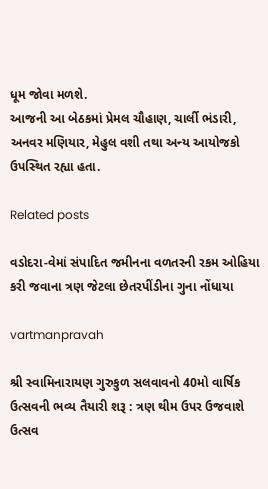ધૂમ જોવા મળશે.
આજની આ બેઠકમાં પ્રેમલ ચૌહાણ, ચાર્લી ભંડારી, અનવર મણિયાર, મેહુલ વશી તથા અન્‍ય આયોજકો ઉપસ્‍થિત રહ્યા હતા.

Related posts

વડોદરા-વેમાં સંપાદિત જમીનના વળતરની રકમ ઓહિયા કરી જવાના ત્રણ જેટલા છેતરપીંડીના ગુના નોંધાયા

vartmanpravah

શ્રી સ્‍વામિનારાયણ ગુરુકુળ સલવાવનો 40મો વાર્ષિક ઉત્‍સવની ભવ્‍ય તૈયારી શરૂ : ત્રણ થીમ ઉપર ઉજવાશે ઉત્‍સવ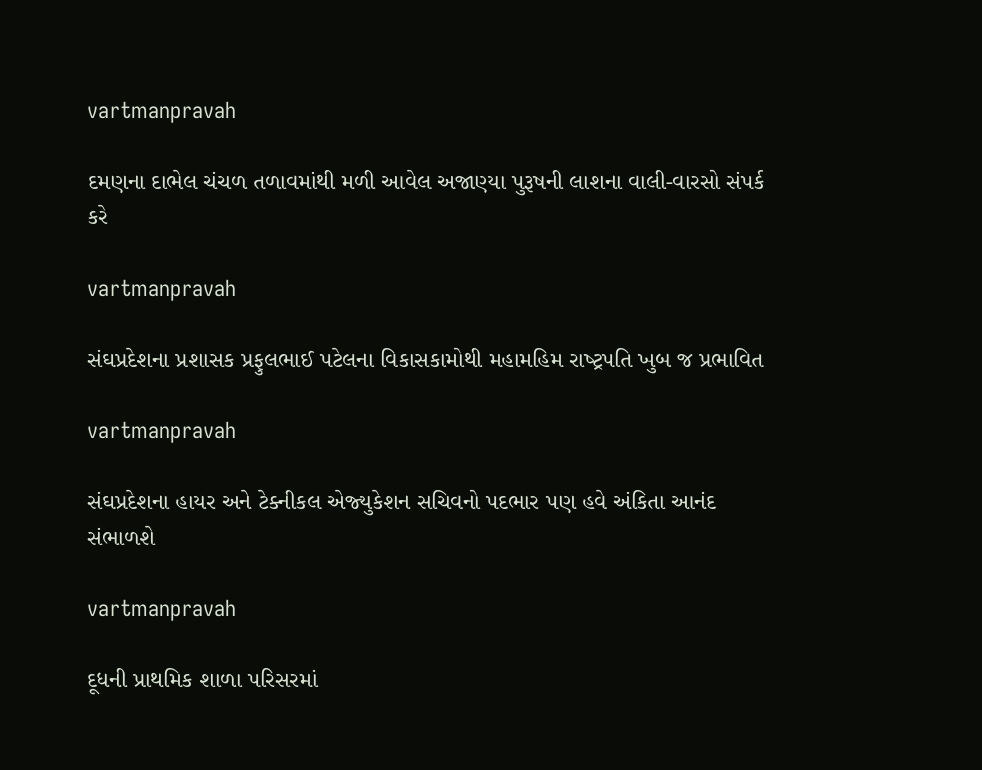vartmanpravah

દમણના દાભેલ ચંચળ તળાવમાંથી મળી આવેલ અજાણ્‍યા પુરૂષની લાશના વાલી-વારસો સંપર્ક કરે

vartmanpravah

સંઘપ્રદેશના પ્રશાસક પ્રફુલભાઈ પટેલના વિકાસકામોથી મહામહિમ રાષ્‍ટ્રપતિ ખુબ જ પ્રભાવિત

vartmanpravah

સંઘપ્રદેશના હાયર અને ટેક્‍નીકલ એજ્‍યુકેશન સચિવનો પદભાર પણ હવે અંકિતા આનંદ સંભાળશે

vartmanpravah

દૂધની પ્રાથમિક શાળા પરિસરમાં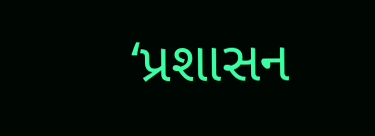‘પ્રશાસન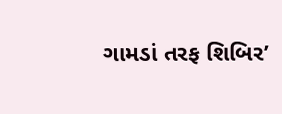ગામડાં તરફ શિબિર’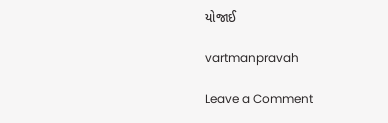યોજાઈ

vartmanpravah

Leave a Comment